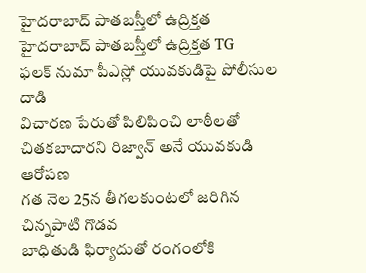హైదరాబాద్ పాతబస్తీలో ఉద్రిక్తత
హైదరాబాద్ పాతబస్తీలో ఉద్రిక్తత TG
ఫలక్ నుమా పీఎస్లో యువకుడిపై పోలీసుల దాడి
విచారణ పేరుతో పిలిపించి లాఠీలతో చితకబాదారని రిజ్వాన్ అనే యువకుడి ఆరోపణ
గత నెల 25న తీగలకుంటలో జరిగిన చిన్నపాటి గొడవ
బాధితుడి ఫిర్యాదుతో రంగంలోకి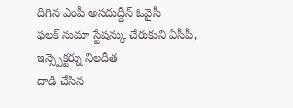దిగిన ఎంపీ అసదుద్దీన్ ఓవైసీ
ఫలక్ నుమా స్టేషన్కు చేరుకుని ఏసీపీ, ఇన్స్పెక్టర్ను నిలదీత
దాడి చేసిన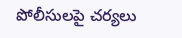పోలీసులపై చర్యలు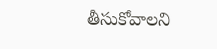తీసుకోవాలని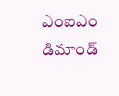ఎంఐఎం డిమాండ్